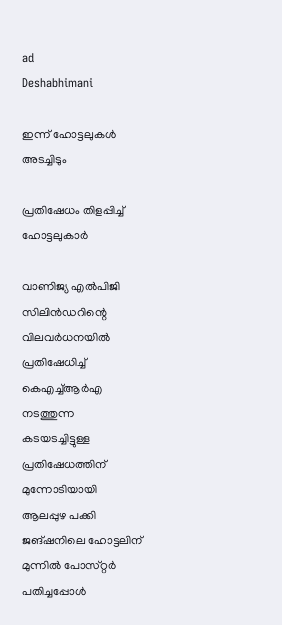ad
Deshabhimani

ഇന്ന്‌ ഹോട്ടലുകൾ അടച്ചിടും

പ്രതിഷേധം തിളപ്പിച്ച് ഹോട്ടലുകാർ

വാണിജ്യ എൽപിജി സിലിൻഡറിന്റെ വിലവർധനയിൽ പ്രതിഷേധിച്ച്‌ കെഎച്ച്‌ആർഎ നടത്തുന്ന കടയടച്ചിട്ടുള്ള
പ്രതിഷേധത്തിന്‌ മുന്നോടിയായി ആലപ്പുഴ പക്കി ജങ്ഷനിലെ ഹോട്ടലിന്‌ മുന്നിൽ പോസ്‌റ്റർ പതിച്ചപ്പോൾ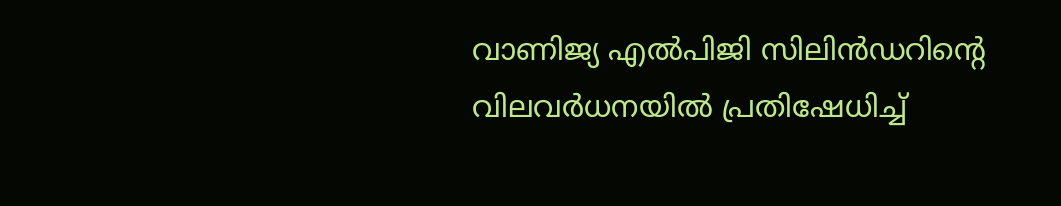വാണിജ്യ എൽപിജി സിലിൻഡറിന്റെ വിലവർധനയിൽ പ്രതിഷേധിച്ച്‌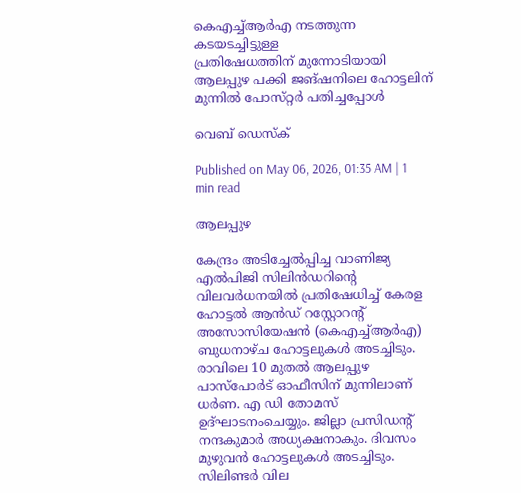കെഎച്ച്‌ആർഎ നടത്തുന്ന കടയടച്ചിട്ടുള്ള
പ്രതിഷേധത്തിന്‌ മുന്നോടിയായി ആലപ്പുഴ പക്കി ജങ്ഷനിലെ ഹോട്ടലിന്‌ മുന്നിൽ പോസ്‌റ്റർ പതിച്ചപ്പോൾ

വെബ് ഡെസ്ക്

Published on May 06, 2026, 01:35 AM | 1 min read

ആലപ്പുഴ

കേന്ദ്രം അടിച്ചേൽപ്പിച്ച വാണിജ്യ എൽപിജി സിലിൻഡറിന്റെ വിലവർധനയിൽ പ്രതിഷേധിച്ച്‌ കേരള ഹോട്ടൽ ആൻഡ് റസ്റ്റോറന്റ് അസോസിയേഷൻ (കെഎച്ച്‌ആർഎ) ബുധനാഴ്‌ച ഹോട്ടലുകൾ അടച്ചിടും. രാവിലെ 10 മുതൽ ആലപ്പുഴ പാസ്‌പോർട്‌ ഓഫീസിന്‌ മുന്നിലാണ്‌ ധർണ. എ ഡി തോമസ്‌ ഉദ്‌ഘാടനംചെയ്യും. ജില്ലാ പ്രസിഡന്റ്‌ നന്ദകുമാർ അധ്യക്ഷനാകും. ദിവസം മുഴുവൻ ഹോട്ടലുകൾ അടച്ചിടും. സിലിണ്ടർ വില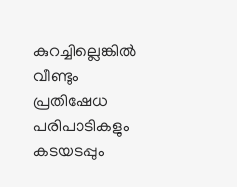കുറച്ചില്ലെങ്കിൽ വീണ്ടും പ്രതിഷേധ പരിപാടികളും കടയടപ്പും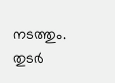നടത്തും. തുടർ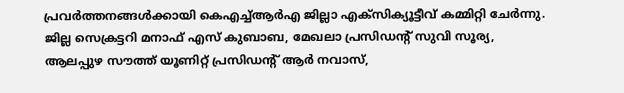പ്രവർത്തനങ്ങൾക്കായി കെഎച്ച്‌ആർഎ ജില്ലാ എക്‌സിക്യൂട്ടീവ്‌ കമ്മിറ്റി ചേർന്നു. ജില്ല സെക്രട്ടറി മനാഫ് എസ് കുബാബ, മേഖലാ പ്രസിഡന്റ്‌ സുവി സൂര്യ, ആലപ്പുഴ സൗത്ത് യൂണിറ്റ് പ്രസിഡന്റ്‌ ആർ നവാസ്,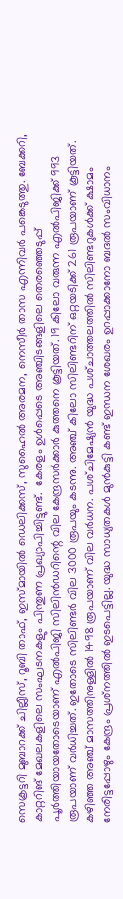സെക്രട്ടറി മുബാറക്ക് ചില്ലീസ്, റൂബി താഫ്, ഇസ്മായിൽ ഡെലിക്കസ്, സുഹൈൽ അരമന, നെസീർ താസ എന്നിവർ പങ്കെടുത്തു. ബേക്കറി, കാറ്ററിങ്‌ മേഖലകളിലെ സംഘടനകളും പിന്തുണ പ്രഖ്യാപിച്ചിട്ടുണ്ട്‌.  കേരളം ഉൾപ്പെടെ അഞ്ചിടങ്ങളിലെ തെരഞ്ഞെടുപ്പ് പൂർത്തിയായതോടെയാണ് എൽപിജി സിലിൻഡറിന്റെ വില കേന്ദ്രസർക്കാർ കുത്തനെ കൂട്ടിയത്. 19 കിലോ വരുന്ന എൽപിജിക്ക് 993 രൂപയാണ് വർധിച്ചത്. ഇതോടെ സിലിണ്ടർ വില 3000 രൂപയും കടന്നു. അഞ്ച് കിലോ സിലിണ്ടറിന് ഒറ്റയടിക്ക് 261 രൂപയാണ് കൂട്ടിയത്. കഴിഞ്ഞ അഞ്ച്‌ മാസത്തിനുള്ളിൽ 1498 രൂപയാണ് വില വർധന. പശ്‌ചിമേഷ്യൻ യുദ്ധ പശ്‌ചാത്തലത്തിൽ സിലിണ്ടറുകൾക്ക്‌ ക്ഷാമം നേരിട്ടപ്പോഴും കേന്ദ്രം പ്രശ്‌നത്തിൽ ഇടപെട്ടില്ല. യുദ്ധ സാധ്യതകൾ മുൻകുട്ടി കണ്ട്‌ ഇന്ധന ശേഖരം ഉറപ്പാക്കാനോ ബദൽ സംവിധാനം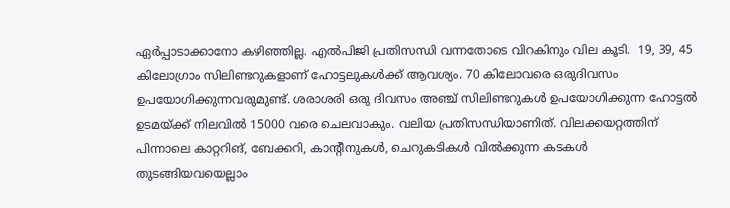ഏർപ്പാടാക്കാനോ കഴിഞ്ഞില്ല. എൽപിജി പ്രതിസന്ധി വന്നതോടെ വിറകിനും വില കൂടി.  19, 39, 45 കിലോഗ്രാം സിലിണ്ടറുകളാണ്‌ ഹോട്ടലുകൾക്ക്‌ ആവശ്യം. 70 കിലോവരെ ഒരുദിവസം ഉപയോഗിക്കുന്നവരുമുണ്ട്. ശരാശരി ഒരു ദിവസം അഞ്ച്‌ സിലിണ്ടറുകൾ ഉപയോഗിക്കുന്ന ഹോട്ടൽ ഉടമയ്ക്ക്‌ നിലവിൽ 15000 വരെ ചെലവാകും. വലിയ പ്രതിസന്ധിയാണിത്‌. വിലക്കയറ്റത്തിന്‌ പിന്നാലെ കാറ്ററിങ്‌, ബേക്കറി, കാന്റീനുകൾ, ചെറുകടികൾ വിൽക്കുന്ന കടകൾ തുടങ്ങിയവയെല്ലാം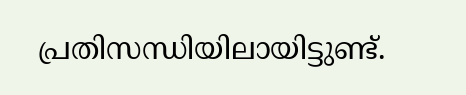പ്രതിസന്ധിയിലായിട്ടുണ്ട്‌.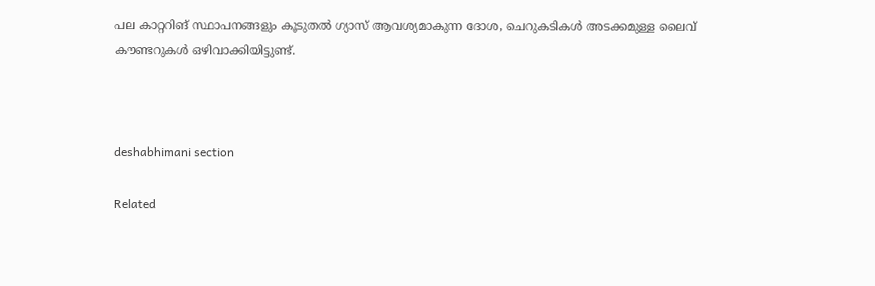പല കാറ്ററിങ്‌ സ്ഥാപനങ്ങളും കൂടുതൽ ഗ്യാസ്‌ ആവശ്യമാകുന്ന ദോശ, ചെറുകടികൾ അടക്കമുള്ള ലൈവ്‌ ക‍ൗണ്ടറുകൾ ഒഴിവാക്കിയിട്ടുണ്ട്‌.



deshabhimani section

Related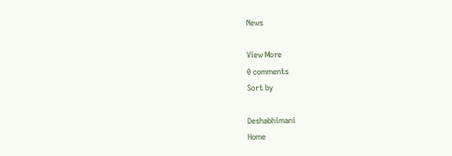News

View More
0 comments
Sort by

Deshabhimani
Home